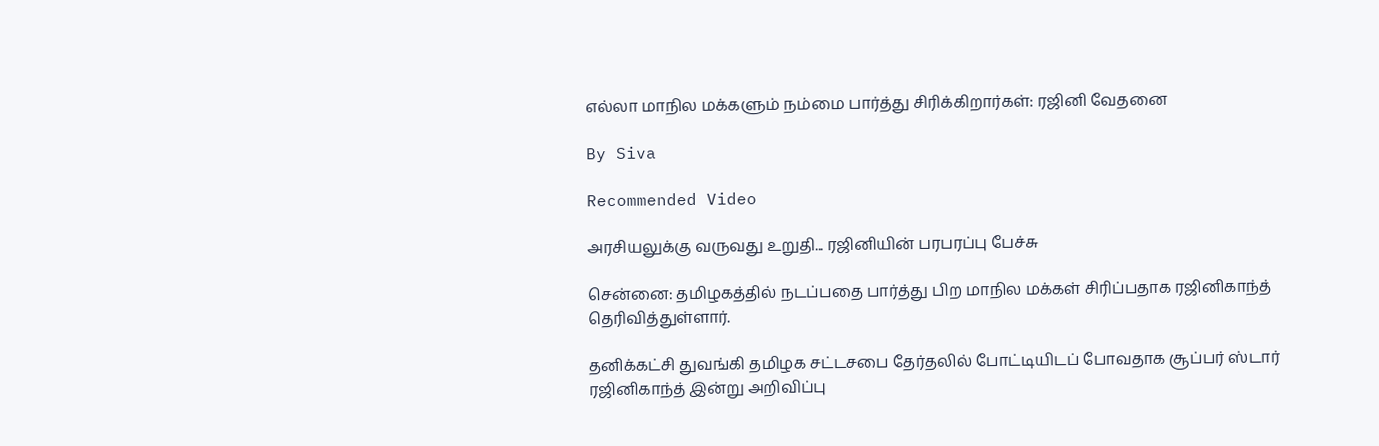எல்லா மாநில மக்களும் நம்மை பார்த்து சிரிக்கிறார்கள்: ரஜினி வேதனை

By Siva

Recommended Video

அரசியலுக்கு வருவது உறுதி... ரஜினியின் பரபரப்பு பேச்சு

சென்னை: தமிழகத்தில் நடப்பதை பார்த்து பிற மாநில மக்கள் சிரிப்பதாக ரஜினிகாந்த் தெரிவித்துள்ளார்.

தனிக்கட்சி துவங்கி தமிழக சட்டசபை தேர்தலில் போட்டியிடப் போவதாக சூப்பர் ஸ்டார் ரஜினிகாந்த் இன்று அறிவிப்பு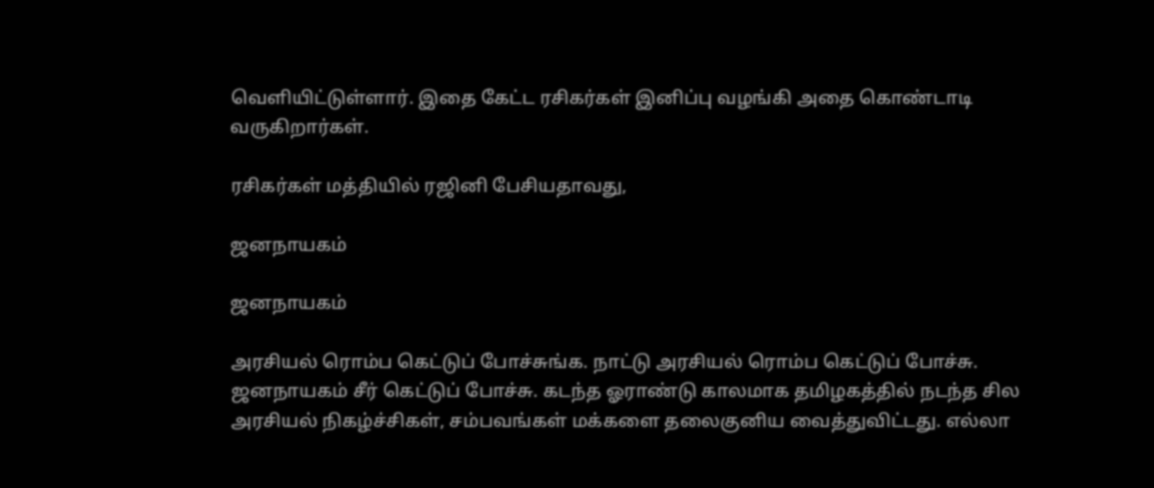வெளியிட்டுள்ளார். இதை கேட்ட ரசிகர்கள் இனிப்பு வழங்கி அதை கொண்டாடி வருகிறார்கள்.

ரசிகர்கள் மத்தியில் ரஜினி பேசியதாவது,

ஜனநாயகம்

ஜனநாயகம்

அரசியல் ரொம்ப கெட்டுப் போச்சுங்க. நாட்டு அரசியல் ரொம்ப கெட்டுப் போச்சு. ஜனநாயகம் சீர் கெட்டுப் போச்சு. கடந்த ஓராண்டு காலமாக தமிழகத்தில் நடந்த சில அரசியல் நிகழ்ச்சிகள், சம்பவங்கள் மக்களை தலைகுனிய வைத்துவிட்டது. எல்லா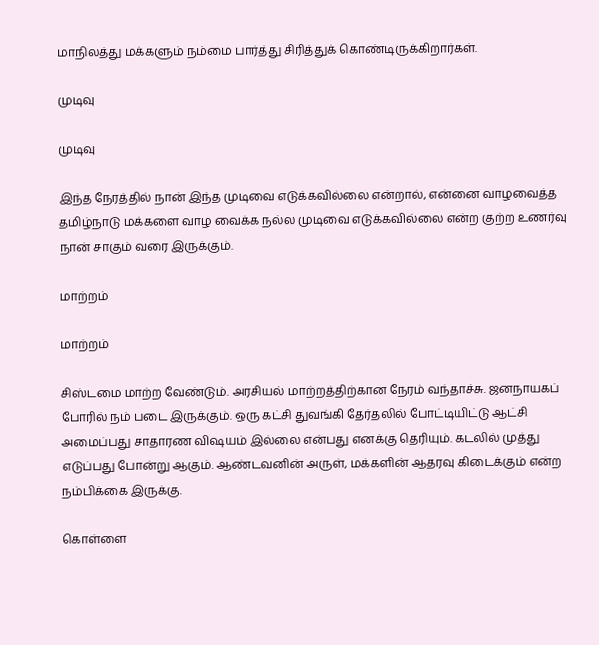மாநிலத்து மக்களும் நம்மை பார்த்து சிரித்துக் கொண்டிருக்கிறார்கள்.

முடிவு

முடிவு

இந்த நேரத்தில் நான் இந்த முடிவை எடுக்கவில்லை என்றால், என்னை வாழவைத்த தமிழ்நாடு மக்களை வாழ வைக்க நல்ல முடிவை எடுக்கவில்லை என்ற குற்ற உணர்வு நான் சாகும் வரை இருக்கும்.

மாற்றம்

மாற்றம்

சிஸ்டமை மாற்ற வேண்டும். அரசியல் மாற்றத்திற்கான நேரம் வந்தாச்சு. ஜனநாயகப் போரில் நம் படை இருக்கும். ஒரு கட்சி துவங்கி தேர்தலில் போட்டியிட்டு ஆட்சி அமைப்பது சாதாரண விஷயம் இல்லை என்பது எனக்கு தெரியும். கடலில் முத்து எடுப்பது போன்று ஆகும். ஆண்டவனின் அருள், மக்களின் ஆதரவு கிடைக்கும் என்ற நம்பிக்கை இருக்கு.

கொள்ளை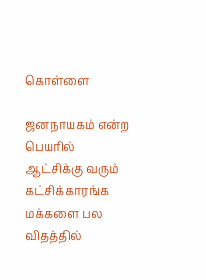கொள்ளை

ஜனநாயகம் என்ற பெயரில் ஆட்சிக்கு வரும் கட்சிக்காரங்க மக்களை பல விதத்தில்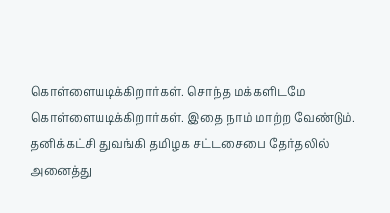கொள்ளையடிக்கிறார்கள். சொந்த மக்களிடமே கொள்ளையடிக்கிறார்கள். இதை நாம் மாற்ற வேண்டும். தனிக்கட்சி துவங்கி தமிழக சட்டசைபை தேர்தலில் அனைத்து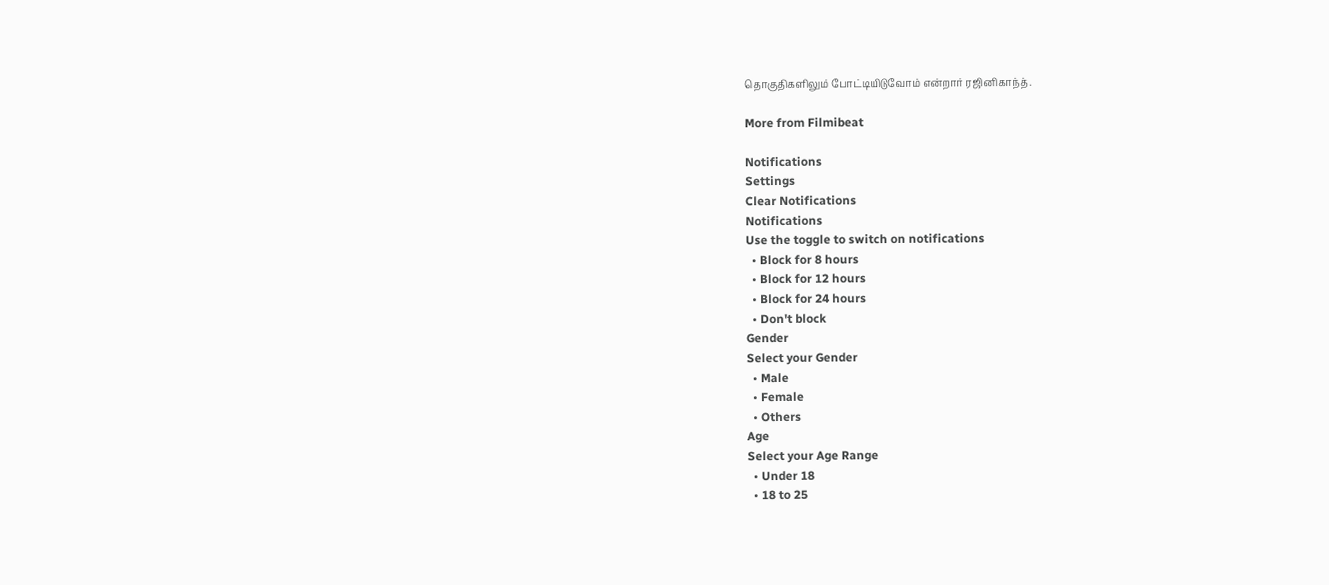தொகுதிகளிலும் போட்டியிடுவோம் என்றார் ரஜினிகாந்த்.

More from Filmibeat

Notifications
Settings
Clear Notifications
Notifications
Use the toggle to switch on notifications
  • Block for 8 hours
  • Block for 12 hours
  • Block for 24 hours
  • Don't block
Gender
Select your Gender
  • Male
  • Female
  • Others
Age
Select your Age Range
  • Under 18
  • 18 to 25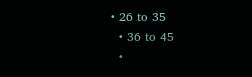• 26 to 35
  • 36 to 45
  •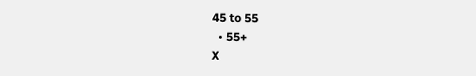45 to 55
  • 55+
X